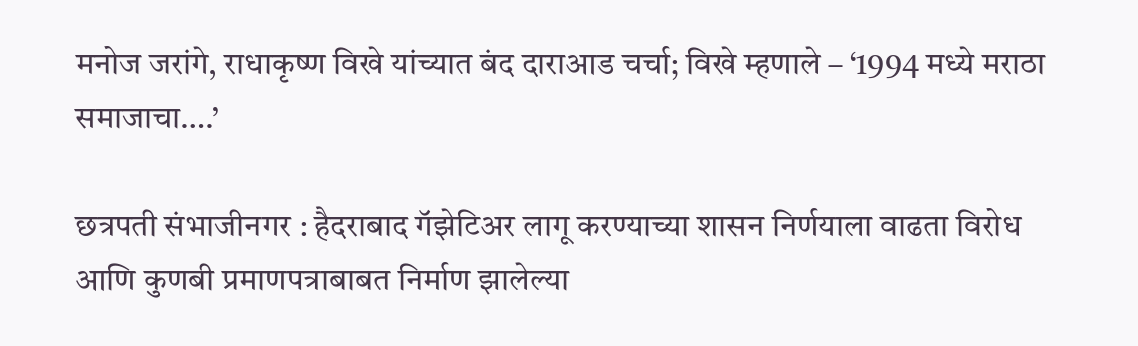मनोज जरांगे, राधाकृष्ण विखे यांच्यात बंद दाराआड चर्चा; विखे म्हणाले – ‘1994 मध्ये मराठा समाजाचा….’

छत्रपती संभाजीनगर : हैदराबाद गॅझेटिअर लागू करण्याच्या शासन निर्णयाला वाढता विरोध आणि कुणबी प्रमाणपत्राबाबत निर्माण झालेल्या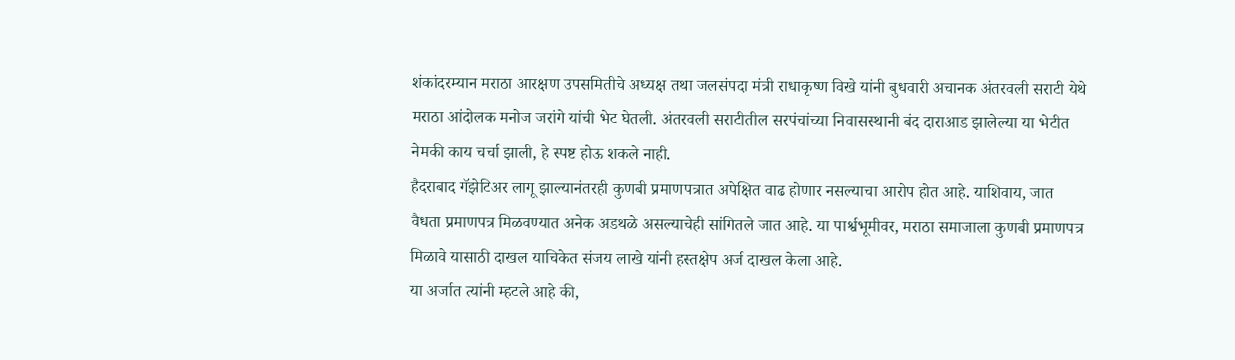शंकांदरम्यान मराठा आरक्षण उपसमितीचे अध्यक्ष तथा जलसंपदा मंत्री राधाकृष्ण विखे यांनी बुधवारी अचानक अंतरवली सराटी येथे मराठा आंदोलक मनोज जरांगे यांची भेट घेतली. अंतरवली सराटीतील सरपंचांच्या निवासस्थानी बंद दाराआड झालेल्या या भेटीत नेमकी काय चर्चा झाली, हे स्पष्ट होऊ शकले नाही.
हैदराबाद गॅझेटिअर लागू झाल्यानंतरही कुणबी प्रमाणपत्रात अपेक्षित वाढ होणार नसल्याचा आरोप होत आहे. याशिवाय, जात वैधता प्रमाणपत्र मिळवण्यात अनेक अडथळे असल्याचेही सांगितले जात आहे. या पार्श्वभूमीवर, मराठा समाजाला कुणबी प्रमाणपत्र मिळावे यासाठी दाखल याचिकेत संजय लाखे यांनी हस्तक्षेप अर्ज दाखल केला आहे.
या अर्जात त्यांनी म्हटले आहे की,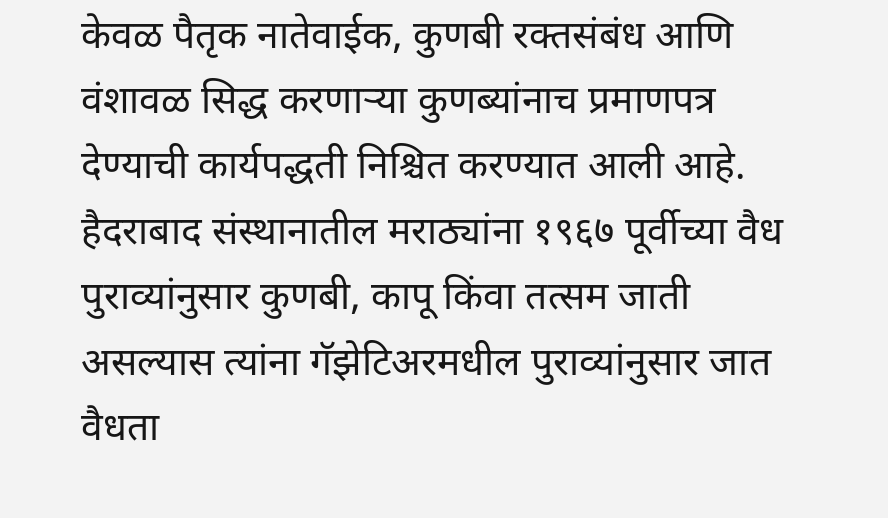केवळ पैतृक नातेवाईक, कुणबी रक्तसंबंध आणि वंशावळ सिद्ध करणाऱ्या कुणब्यांनाच प्रमाणपत्र देण्याची कार्यपद्धती निश्चित करण्यात आली आहे. हैदराबाद संस्थानातील मराठ्यांना १९६७ पूर्वीच्या वैध पुराव्यांनुसार कुणबी, कापू किंवा तत्सम जाती असल्यास त्यांना गॅझेटिअरमधील पुराव्यांनुसार जात वैधता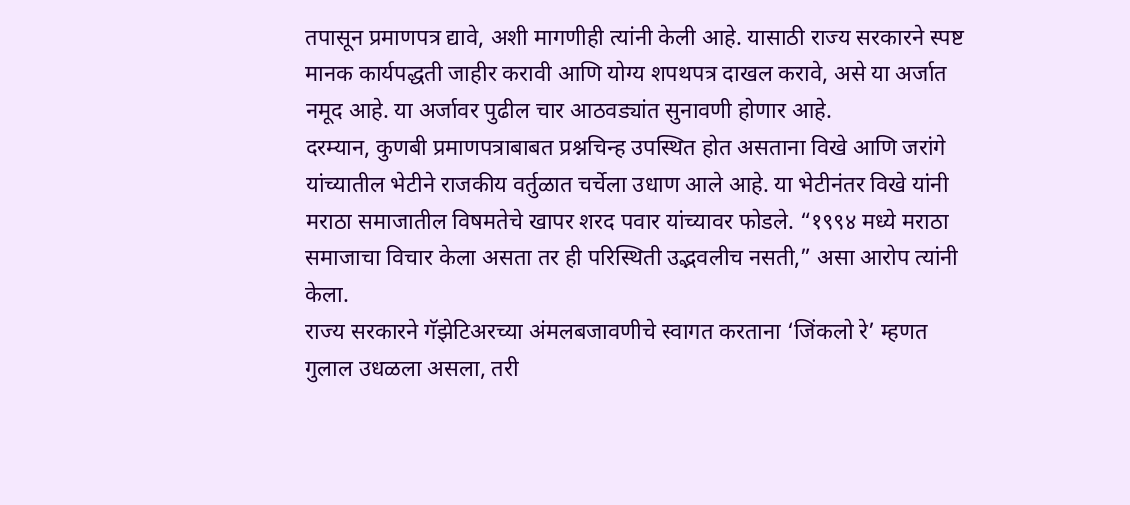तपासून प्रमाणपत्र द्यावे, अशी मागणीही त्यांनी केली आहे. यासाठी राज्य सरकारने स्पष्ट मानक कार्यपद्धती जाहीर करावी आणि योग्य शपथपत्र दाखल करावे, असे या अर्जात नमूद आहे. या अर्जावर पुढील चार आठवड्यांत सुनावणी होणार आहे.
दरम्यान, कुणबी प्रमाणपत्राबाबत प्रश्नचिन्ह उपस्थित होत असताना विखे आणि जरांगे यांच्यातील भेटीने राजकीय वर्तुळात चर्चेला उधाण आले आहे. या भेटीनंतर विखे यांनी मराठा समाजातील विषमतेचे खापर शरद पवार यांच्यावर फोडले. “१९९४ मध्ये मराठा समाजाचा विचार केला असता तर ही परिस्थिती उद्भवलीच नसती,” असा आरोप त्यांनी केला.
राज्य सरकारने गॅझेटिअरच्या अंमलबजावणीचे स्वागत करताना ‘जिंकलो रे’ म्हणत गुलाल उधळला असला, तरी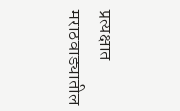प्रत्यक्षात मराठवाड्यातील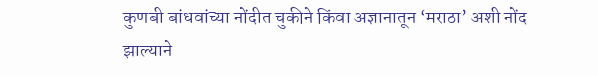कुणबी बांधवांच्या नोंदीत चुकीने किंवा अज्ञानातून ‘मराठा’ अशी नोंद झाल्याने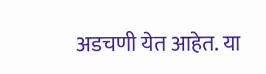अडचणी येत आहेत. या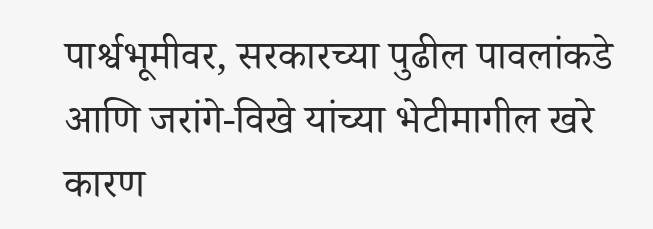पार्श्वभूमीवर, सरकारच्या पुढील पावलांकडे आणि जरांगे-विखे यांच्या भेटीमागील खरे कारण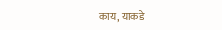काय, याकडे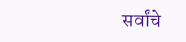सर्वांचे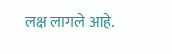लक्ष लागले आहे.